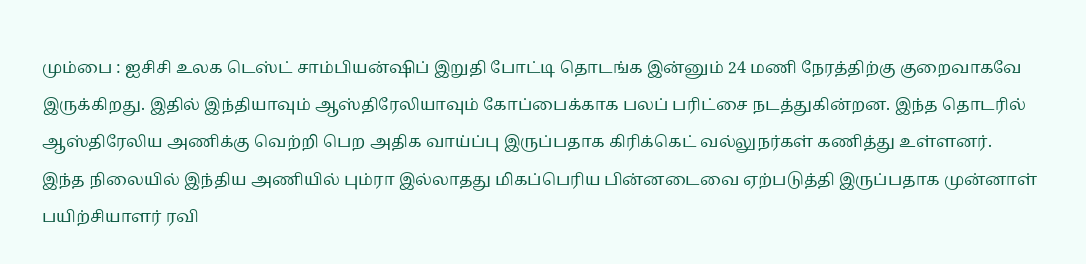மும்பை : ஐசிசி உலக டெஸ்ட் சாம்பியன்ஷிப் இறுதி போட்டி தொடங்க இன்னும் 24 மணி நேரத்திற்கு குறைவாகவே இருக்கிறது. இதில் இந்தியாவும் ஆஸ்திரேலியாவும் கோப்பைக்காக பலப் பரிட்சை நடத்துகின்றன. இந்த தொடரில் ஆஸ்திரேலிய அணிக்கு வெற்றி பெற அதிக வாய்ப்பு இருப்பதாக கிரிக்கெட் வல்லுநர்கள் கணித்து உள்ளனர்.
இந்த நிலையில் இந்திய அணியில் பும்ரா இல்லாதது மிகப்பெரிய பின்னடைவை ஏற்படுத்தி இருப்பதாக முன்னாள் பயிற்சியாளர் ரவி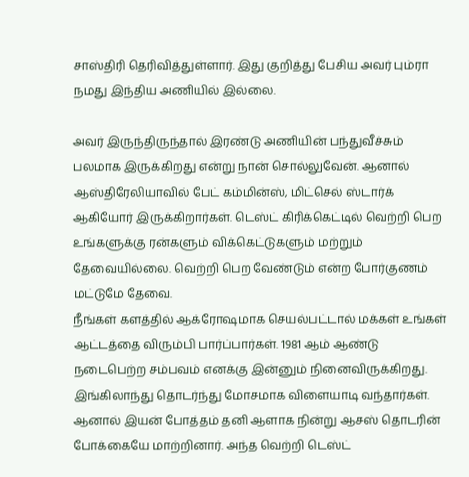சாஸ்திரி தெரிவித்துள்ளார். இது குறித்து பேசிய அவர் பும்ரா நமது இந்திய அணியில் இல்லை.

அவர் இருந்திருந்தால் இரண்டு அணியின் பந்துவீச்சும் பலமாக இருக்கிறது என்று நான் சொல்லுவேன். ஆனால் ஆஸ்திரேலியாவில் பேட் கம்மின்ஸ், மிட்செல் ஸ்டார்க் ஆகியோர் இருக்கிறார்கள். டெஸ்ட் கிரிக்கெட்டில் வெற்றி பெற உங்களுக்கு ரன்களும் விக்கெட்டுகளும் மற்றும் தேவையில்லை. வெற்றி பெற வேண்டும் என்ற போர்குணம் மட்டுமே தேவை.
நீங்கள் களத்தில் ஆக்ரோஷமாக செயல்பட்டால் மக்கள் உங்கள் ஆட்டத்தை விரும்பி பார்ப்பார்கள். 1981 ஆம் ஆண்டு நடைபெற்ற சம்பவம் எனக்கு இன்னும் நினைவிருக்கிறது. இங்கிலாந்து தொடர்ந்து மோசமாக விளையாடி வந்தார்கள். ஆனால் இயன் போத்தம் தனி ஆளாக நின்று ஆசஸ் தொடரின் போக்கையே மாற்றினார். அந்த வெற்றி டெஸ்ட்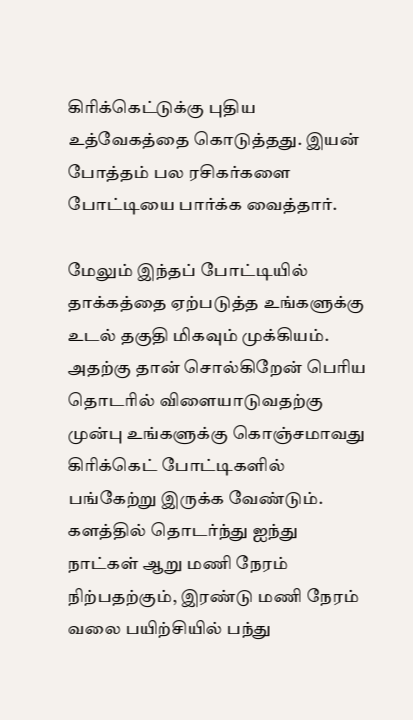கிரிக்கெட்டுக்கு புதிய உத்வேகத்தை கொடுத்தது. இயன் போத்தம் பல ரசிகர்களை போட்டியை பார்க்க வைத்தார்.

மேலும் இந்தப் போட்டியில் தாக்கத்தை ஏற்படுத்த உங்களுக்கு உடல் தகுதி மிகவும் முக்கியம். அதற்கு தான் சொல்கிறேன் பெரிய தொடரில் விளையாடுவதற்கு முன்பு உங்களுக்கு கொஞ்சமாவது கிரிக்கெட் போட்டிகளில் பங்கேற்று இருக்க வேண்டும். களத்தில் தொடர்ந்து ஐந்து நாட்கள் ஆறு மணி நேரம் நிற்பதற்கும், இரண்டு மணி நேரம் வலை பயிற்சியில் பந்து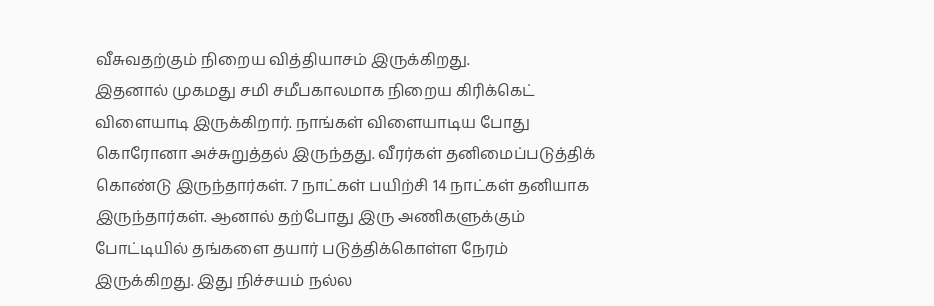வீசுவதற்கும் நிறைய வித்தியாசம் இருக்கிறது.
இதனால் முகமது சமி சமீபகாலமாக நிறைய கிரிக்கெட் விளையாடி இருக்கிறார். நாங்கள் விளையாடிய போது கொரோனா அச்சுறுத்தல் இருந்தது. வீரர்கள் தனிமைப்படுத்திக் கொண்டு இருந்தார்கள். 7 நாட்கள் பயிற்சி 14 நாட்கள் தனியாக இருந்தார்கள். ஆனால் தற்போது இரு அணிகளுக்கும் போட்டியில் தங்களை தயார் படுத்திக்கொள்ள நேரம் இருக்கிறது. இது நிச்சயம் நல்ல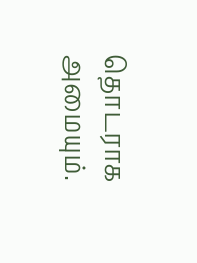தொடராக அமையும்.